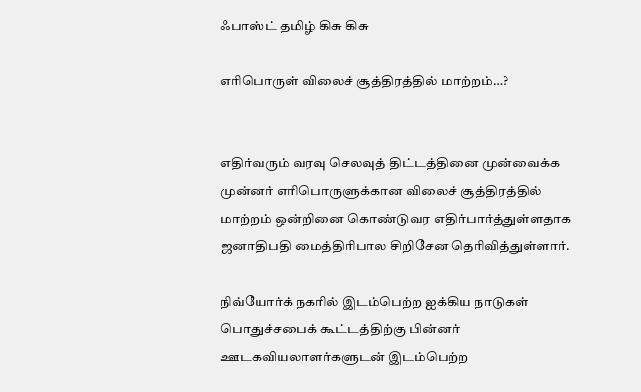ஃபாஸ்ட் தமிழ் கிசு கிசு

எரிபொருள் விலைச் சூத்திரத்தில் மாற்றம்…?


எதிர்வரும் வரவு செலவுத் திட்டத்தினை முன்வைக்க முன்னர் எரிபொருளுக்கான விலைச் சூத்திரத்தில் மாற்றம் ஒன்றினை கொண்டுவர எதிர்பார்த்துள்ளதாக ஜனாதிபதி மைத்திரிபால சிறிசேன தெரிவித்துள்ளார்.

நிவ்யோர்க் நகரில் இடம்பெற்ற ஐக்கிய நாடுகள் பொதுச்சபைக் கூட்டத்திற்கு பின்னர் ஊடகவியலாளர்களுடன் இடம்பெற்ற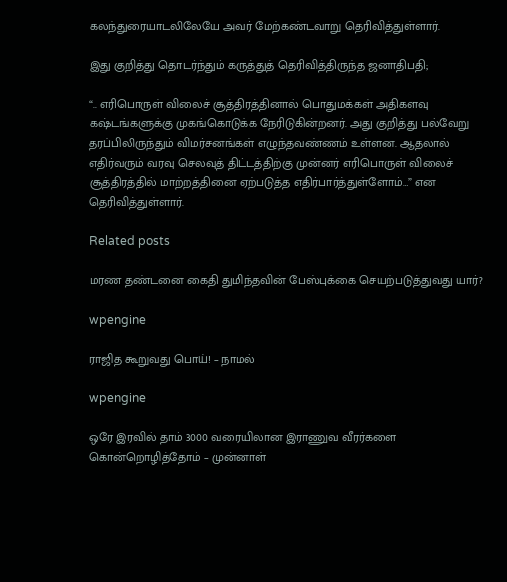கலந்துரையாடலிலேயே அவர் மேற்கண்டவாறு தெரிவித்துள்ளார்.

இது குறித்து தொடர்ந்தும் கருத்துத் தெரிவித்திருந்த ஜனாதிபதி;

“.. எரிபொருள் விலைச் சூத்திரத்தினால் பொதுமக்கள் அதிகளவு கஷ்டங்களுக்கு முகங்கொடுக்க நேரிடுகின்றனர். அது குறித்து பல்வேறு தரப்பிலிருந்தும் விமர்சனங்கள் எழுந்தவண்ணம் உள்ளன. ஆதலால் எதிர்வரும் வரவு செலவுத் திட்டத்திற்கு முன்னர் எரிபொருள் விலைச் சூத்திரத்தில் மாற்றத்தினை ஏற்படுத்த எதிர்பார்த்துள்ளோம்…” என தெரிவித்துள்ளார்.

Related posts

மரண தண்டனை கைதி துமிந்தவின் பேஸ்புக்கை செயற்படுத்துவது யார்?

wpengine

ராஜித கூறுவது பொய்! – நாமல்

wpengine

ஒரே இரவில் தாம் 3000 வரையிலான இராணுவ வீரர்களை கொன்றொழித்தோம் – முன்னாள்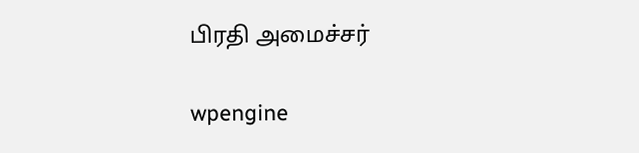பிரதி அமைச்சர்

wpengine